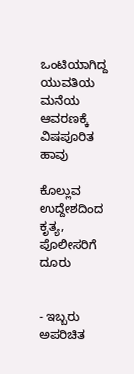ಒಂಟಿಯಾಗಿದ್ದ ಯುವತಿಯ ಮನೆಯ ಆವರಣಕ್ಕೆ ವಿಷಪೂರಿತ ಹಾವು

ಕೊಲ್ಲುವ ಉದ್ದೇಶದಿಂದ ಕೃತ್ಯ, ಪೊಲೀಸರಿಗೆ ದೂರು


- ಇಬ್ಬರು ಅಪರಿಚಿತ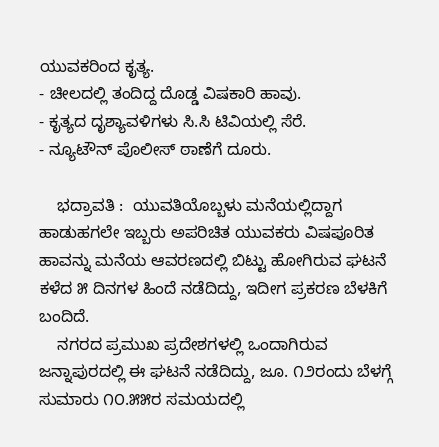ಯುವಕರಿಂದ ಕೃತ್ಯ.
- ಚೀಲದಲ್ಲಿ ತಂದಿದ್ದ ದೊಡ್ಡ ವಿಷಕಾರಿ ಹಾವು.
- ಕೃತ್ಯದ ದೃಶ್ಯಾವಳಿಗಳು ಸಿ.ಸಿ ಟಿವಿಯಲ್ಲಿ ಸೆರೆ.
- ನ್ಯೂಟೌನ್ ಪೊಲೀಸ್ ಠಾಣೆಗೆ ದೂರು.

    ಭದ್ರಾವತಿ :  ಯುವತಿಯೊಬ್ಬಳು ಮನೆಯಲ್ಲಿದ್ದಾಗ ಹಾಡುಹಗಲೇ ಇಬ್ಬರು ಅಪರಿಚಿತ ಯುವಕರು ವಿಷಪೂರಿತ ಹಾವನ್ನು ಮನೆಯ ಆವರಣದಲ್ಲಿ ಬಿಟ್ಟು ಹೋಗಿರುವ ಘಟನೆ ಕಳೆದ ೫ ದಿನಗಳ ಹಿಂದೆ ನಡೆದಿದ್ದು, ಇದೀಗ ಪ್ರಕರಣ ಬೆಳಕಿಗೆ ಬಂದಿದೆ.
    ನಗರದ ಪ್ರಮುಖ ಪ್ರದೇಶಗಳಲ್ಲಿ ಒಂದಾಗಿರುವ ಜನ್ನಾಪುರದಲ್ಲಿ ಈ ಘಟನೆ ನಡೆದಿದ್ದು, ಜೂ. ೧೨ರಂದು ಬೆಳಗ್ಗೆ ಸುಮಾರು ೧೦.೫೫ರ ಸಮಯದಲ್ಲಿ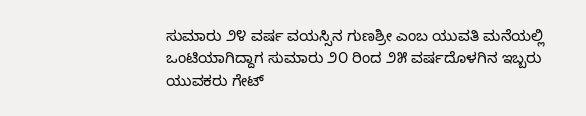ಸುಮಾರು ೨೪ ವರ್ಷ ವಯಸ್ಸಿನ ಗುಣಶ್ರೀ ಎಂಬ ಯುವತಿ ಮನೆಯಲ್ಲಿ ಒಂಟಿಯಾಗಿದ್ದಾಗ ಸುಮಾರು ೨೦ ರಿಂದ ೨೫ ವರ್ಷದೊಳಗಿನ ಇಬ್ಬರು ಯುವಕರು ಗೇಟ್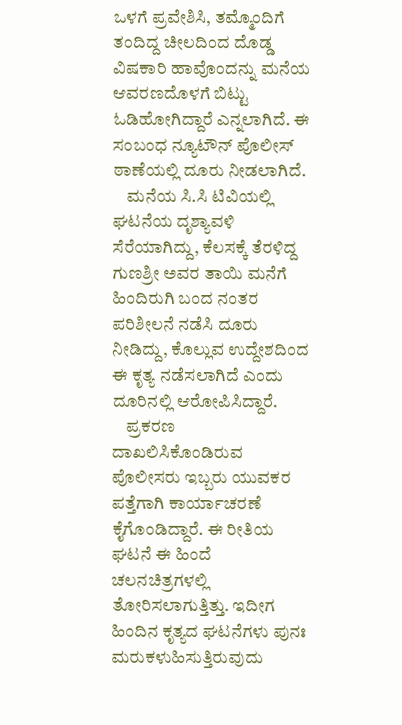ಒಳಗೆ ಪ್ರವೇಶಿಸಿ, ತಮ್ಮೊಂದಿಗೆ ತಂದಿದ್ದ ಚೀಲದಿಂದ ದೊಡ್ಡ ವಿಷಕಾರಿ ಹಾವೊಂದನ್ನು ಮನೆಯ ಆವರಣದೊಳಗೆ ಬಿಟ್ಟು ಓಡಿಹೋಗಿದ್ದಾರೆ ಎನ್ನಲಾಗಿದೆ. ಈ ಸಂಬಂಧ ನ್ಯೂಟೌನ್ ಪೊಲೀಸ್ ಠಾಣೆಯಲ್ಲಿ ದೂರು ನೀಡಲಾಗಿದೆ.
    ಮನೆಯ ಸಿ.ಸಿ ಟಿವಿಯಲ್ಲಿ ಘಟನೆಯ ದೃಶ್ಯಾವಳಿ ಸೆರೆಯಾಗಿದ್ದು, ಕೆಲಸಕ್ಕೆ ತೆರಳಿದ್ದ ಗುಣಶ್ರೀ ಅವರ ತಾಯಿ ಮನೆಗೆ ಹಿಂದಿರುಗಿ ಬಂದ ನಂತರ ಪರಿಶೀಲನೆ ನಡೆಸಿ ದೂರು ನೀಡಿದ್ದು, ಕೊಲ್ಲುವ ಉದ್ದೇಶದಿಂದ ಈ ಕೃತ್ಯ ನಡೆಸಲಾಗಿದೆ ಎಂದು ದೂರಿನಲ್ಲಿ ಆರೋಪಿಸಿದ್ದಾರೆ.
    ಪ್ರಕರಣ ದಾಖಲಿಸಿಕೊಂಡಿರುವ ಪೊಲೀಸರು ಇಬ್ಬರು ಯುವಕರ ಪತ್ತೆಗಾಗಿ ಕಾರ್ಯಾಚರಣೆ ಕೈಗೊಂಡಿದ್ದಾರೆ. ಈ ರೀತಿಯ ಘಟನೆ ಈ ಹಿಂದೆ ಚಲನಚಿತ್ರಗಳಲ್ಲಿ ತೋರಿಸಲಾಗುತ್ತಿತ್ತು. ಇದೀಗ ಹಿಂದಿನ ಕೃತ್ಯದ ಘಟನೆಗಳು ಪುನಃ ಮರುಕಳುಹಿಸುತ್ತಿರುವುದು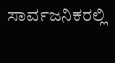ಸಾರ್ವಜನಿಕರಲ್ಲಿ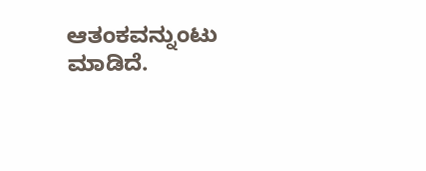ಆತಂಕವನ್ನುಂಟು ಮಾಡಿದೆ.